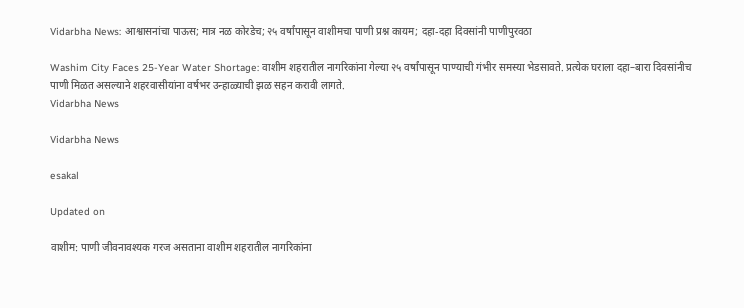Vidarbha News: आश्वासनांचा पाऊस; मात्र नळ कोरडेच; २५ वर्षांपासून वाशीमचा पाणी प्रश्न कायम; दहा-दहा दिवसांनी पाणीपुरवठा

Washim City Faces 25-Year Water Shortage: वाशीम शहरातील नागरिकांना गेल्या २५ वर्षांपासून पाण्याची गंभीर समस्या भेडसावते. प्रत्येक घराला दहा–बारा दिवसांनीच पाणी मिळत असल्याने शहरवासीयांना वर्षभर उन्हाळ्याची झळ सहन करावी लागते.
Vidarbha News

Vidarbha News

esakal

Updated on

वाशीम: पाणी जीवनावश्यक गरज असताना वाशीम शहरातील नागरिकांना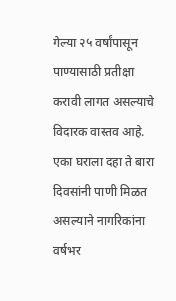गेल्या २५ वर्षांपासून पाण्यासाठी प्रतीक्षा करावी लागत असल्याचे विदारक वास्तव आहे. एका घराला दहा ते बारा दिवसांनी पाणी मिळत असल्याने नागरिकांना वर्षभर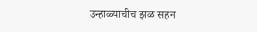उन्हाळ्याचीच झळ सहन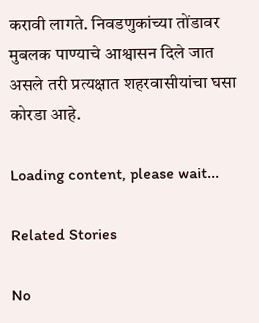करावी लागते. निवडणुकांच्या तोंडावर मुबलक पाण्याचे आश्वासन दिले जात असले तरी प्रत्यक्षात शहरवासीयांचा घसा कोरडा आहे.

Loading content, please wait...

Related Stories

No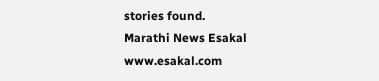stories found.
Marathi News Esakal
www.esakal.com